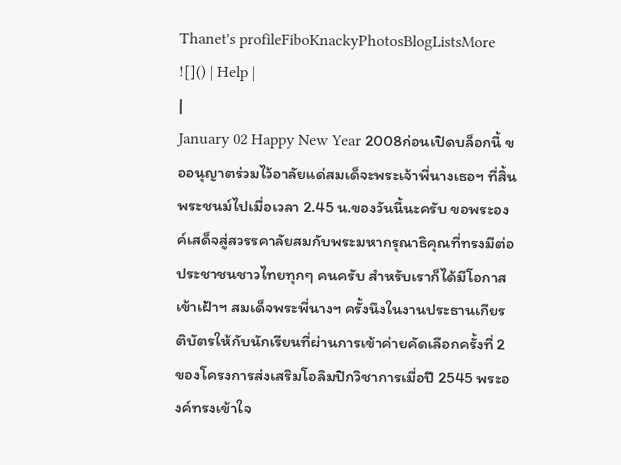Thanet's profileFiboKnackyPhotosBlogListsMore ![]() | Help |
|
January 02 Happy New Year 2008ก่อนเปิดบล็อกนี้ ขออนุญาตร่วมไว้อาลัยแด่สมเด็จะพระเจ้าพี่นางเธอฯ ที่สิ้นพระชนม์ไปเมื่อเวลา 2.45 น.ของวันนี้นะครับ ขอพระองค์เสด็จสู่สวรรคาลัยสมกับพระมหากรุณาธิคุณที่ทรงมีต่อประชาชนชาวไทยทุกๆ คนครับ สำหรับเราก็ได้มีโอกาสเข้าเฝ้าฯ สมเด็จพระพี่นางฯ ครั้งนึงในงานประธานเกียรติบัตรให้กับนักเรียนที่ผ่านการเข้าค่ายคัดเลือกครั้งที่ 2 ของโครงการส่งเสริมโอลิมปิกวิชาการเมื่อปี 2545 พระองค์ทรงเข้าใจ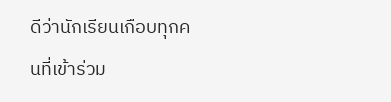ดีว่านักเรียนเกือบทุกคนที่เข้าร่วม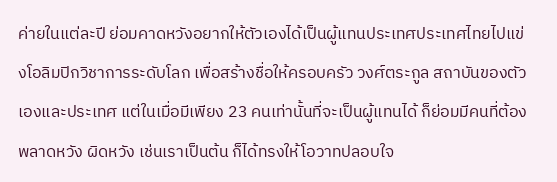ค่ายในแต่ละปี ย่อมคาดหวังอยากให้ตัวเองได้เป็นผู้แทนประเทศประเทศไทยไปแข่งโอลิมปิกวิชาการระดับโลก เพื่อสร้างชื่อให้ครอบครัว วงศ์ตระกูล สถาบันของตัวเองและประเทศ แต่ในเมื่อมีเพียง 23 คนเท่านั้นที่จะเป็นผู้แทนได้ ก็ย่อมมีคนที่ต้องพลาดหวัง ผิดหวัง เช่นเราเป็นต้น ก็ได้ทรงให้โอวาทปลอบใจ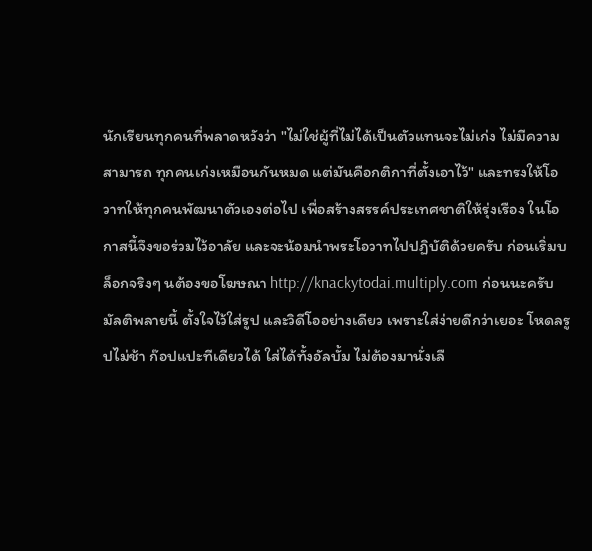นักเรียนทุกคนที่พลาดหวังว่า "ไม่ใช่ผู้ที่ไม่ได้เป็นตัวแทนจะไม่เก่ง ไม่มีความสามารถ ทุกคนเก่งเหมือนกันหมด แต่มันคือกติกาที่ตั้งเอาไว้" และทรงให้โอวาทให้ทุกคนพัฒนาตัวเองต่อไป เพื่อสร้างสรรค์ประเทศชาติให้รุ่งเรือง ในโอกาสนี้จึงขอร่วมไว้อาลัย และจะน้อมนำพระโอวาทไปปฏิบัติด้วยครับ ก่อนเริ่มบล็อกจริงๆ นต้องขอโฆษณา http://knackytodai.multiply.com ก่อนนะครับ มัลติพลายนี้ ตั้งใจไว้ใส่รูป และวิดีโออย่างเดียว เพราะใส่ง่ายดีกว่าเยอะ โหดลรูปไม่ช้า ก๊อปแปะทีเดียวได้ ใส่ได้ทั้งอัลบั้ม ไม่ต้องมานั่งเลื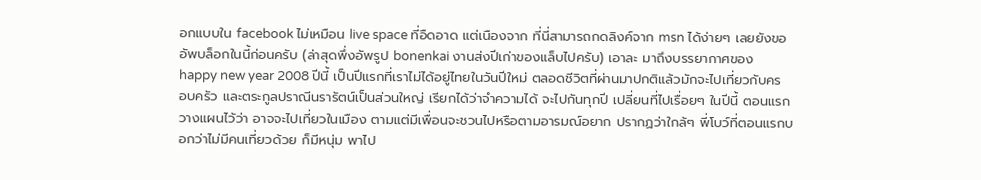อกแบบใน facebook ไม่เหมือน live space ที่อืดอาด แต่เนืองจาก ที่นี่สามารถกดลิงค์จาก msn ได้ง่ายๆ เลยยังขออัพบล็อกในนี้ก่อนครับ (ล่าสุดพึ่งอัพรูป bonenkai งานส่งปีเก่าของแล็บไปครับ) เอาละ มาถึงบรรยากาศของ happy new year 2008 ปีนี้ เป็นปีแรกที่เราไม่ได้อยู่ไทยในวันปีใหม่ ตลอดชีวิตที่ผ่านมาปกติแล้วมักจะไปเที่ยวกับครอบครัว และตระกูลปราณีนรารัตน์เป็นส่วนใหญ่ เรียกได้ว่าจำความได้ จะไปกันทุกปี เปลี่ยนที่ไปเรื่อยๆ ในปีนี้ ตอนแรกวางแผนไว้ว่า อาจจะไปเที่ยวในเมือง ตามแต่มีเพื่อนจะชวนไปหรือตามอารมณ์อยาก ปรากฏว่าใกล้ๆ พี่โบว์ที่ตอนแรกบอกว่าไม่มีคนเที่ยวด้วย ก็มีหนุ่ม พาไป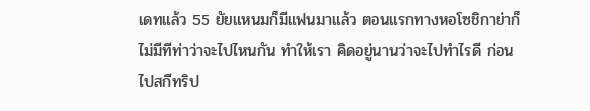เดทแล้ว 55 ยัยแหนมก็มีแฟนมาแล้ว ตอนแรกทางหอโซชิกาย่าก็ไม่มีทีท่าว่าจะไปไหนกัน ทำให้เรา คิดอยู่นานว่าจะไปทำไรดี ก่อนไปสกีทริป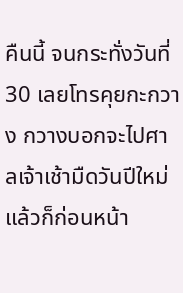คืนนี้ จนกระทั่งวันที่ 30 เลยโทรคุยกะกวาง กวางบอกจะไปศาลเจ้าเช้ามืดวันปีใหม่ แล้วก็ก่อนหน้า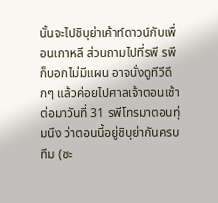นั้นจะไปชิบุย่าเค้าท์ดาวน์กับเพื่อนเกาหลี ส่วนถามไปที่รพี รพีก็บอกไม่มีแผน อาจนั่งดูทีวีดึกๆ แล้วค่อยไปศาลเจ้าตอนเช้า ต่อมาวันที่ 31 รพีโทรมาตอนทุ่มนึง ว่าตอนนี้อยู่ชิบุย่ากันครบทีม (ซะ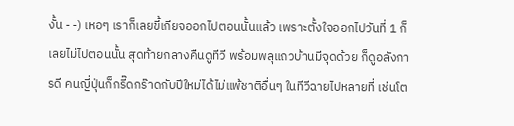งั้น - -) เหอๆ เราก็เลยขี้เกียจออกไปตอนนั้นแล้ว เพราะตั้งใจออกไปวันที่ 1 ก็เลยไม่ไปตอนนั้น สุดท้ายกลางคืนดูทีวี พร้อมพลุแถวบ้านมีจุดด้วย ก็ดูอลังการดี คนญี่ปุ่นก็กรี๊ดกร๊าดกับปีใหม่ได้ไม่แพ้ชาติอื่นๆ ในทีวีฉายไปหลายที่ เช่นโต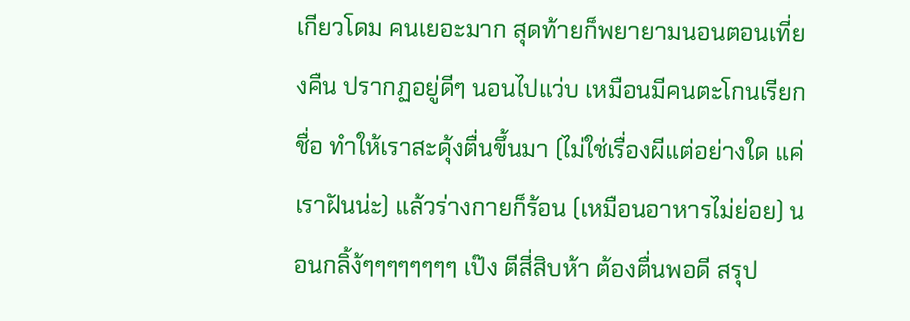เกียวโดม คนเยอะมาก สุดท้ายก็พยายามนอนตอนเที่ยงคืน ปรากฏอยู่ดีๆ นอนไปแว่บ เหมือนมีคนตะโกนเรียกชื่อ ทำให้เราสะดุ้งตื่นขึ้นมา (ไม่ใช่เรื่องผีแต่อย่างใด แค่เราฝันน่ะ) แล้วร่างกายก็ร้อน (เหมือนอาหารไม่ย่อย) นอนกลิ้ง้ๆๆๆๆๆๆๆๆ เป๊ง ตีสี่สิบห้า ต้องตื่นพอดี สรุป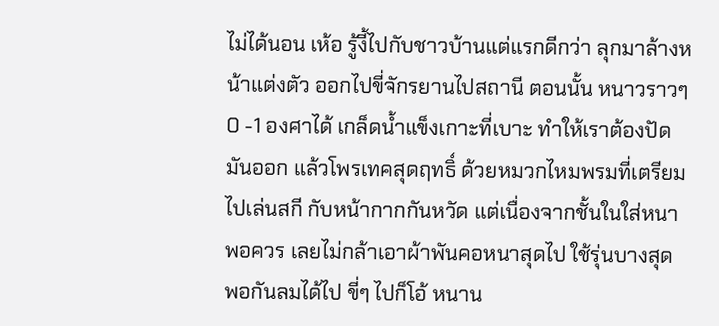ไม่ได้นอน เห้อ รู้งี้ไปกับชาวบ้านแต่แรกดีกว่า ลุกมาล้างหน้าแต่งตัว ออกไปขี่จักรยานไปสถานี ตอนนั้น หนาวราวๆ 0 -1 องศาได้ เกล็ดน้ำแข็งเกาะที่เบาะ ทำให้เราต้องปัดมันออก แล้วโพรเทคสุดฤทธิ์ ด้วยหมวกไหมพรมที่เตรียมไปเล่นสกี กับหน้ากากกันหวัด แต่เนื่องจากชั้นในใส่หนาพอควร เลยไม่กล้าเอาผ้าพันคอหนาสุดไป ใช้รุ่นบางสุด พอกันลมได้ไป ขี่ๆ ไปก็โอ้ หนาน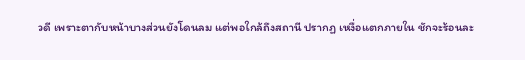วดี เพราะตากับหน้าบางส่วนยังโดนลม แต่พอใกล้ถึงสถานี ปรากฏ เหงื่อแตกภายใน ชักจะร้อนละ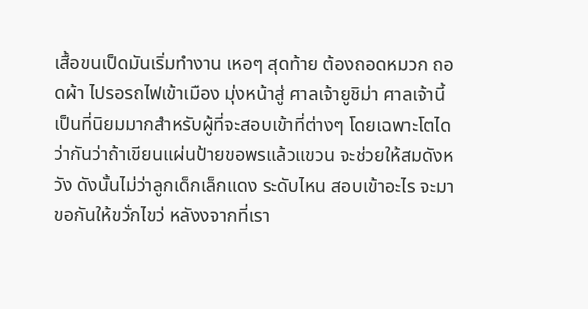เสื้อขนเป็ดมันเริ่มทำงาน เหอๆ สุดท้าย ต้องถอดหมวก ถอดผ้า ไปรอรถไฟเข้าเมือง มุ่งหน้าสู่ ศาลเจ้ายูชิม่า ศาลเจ้านี้เป็นที่นิยมมากสำหรับผู้ที่จะสอบเข้าที่ต่างๆ โดยเฉพาะโตได ว่ากันว่าถ้าเขียนแผ่นป้ายขอพรแล้วแขวน จะช่วยให้สมดังหวัง ดังนั้นไม่ว่าลูกเด็กเล็กแดง ระดับไหน สอบเข้าอะไร จะมาขอกันให้ขวั่กไขว่ หลังงจากที่เรา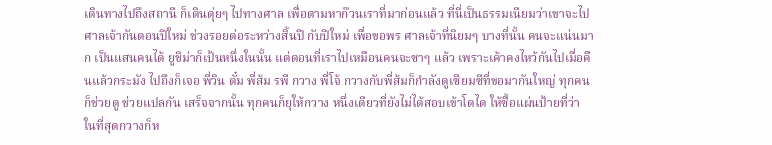เดินทางไปถึงสถานี ก็เดินดุ่ยๆ ไปทางศาล เพื่อตามหาก๊วนเราที่มาก่อนแล้ว ที่นี่เป็นธรรมเนียมว่าเขาจะไปศาลเจ้ากันตอนปีใหม่ ช่วงรอยต่อระหว่างสิ้นปี กับปีใหม่ เพื่อขอพร ศาลเจ้าที่นิยมๆ บางที่นั้น คนจะแน่นมาก เป็นแสนคนได้ ยูชิม่าก็เป้นหนึ่งในนั้น แต่ตอนที่เราไปเหมือนคนจะซาๆ แล้ว เพราะเค้าคงไหว้กันไปเมื่อคืนแล้วกระมัง ไปถึงก็เจอ พี่วิน ตั๋ม พี่ส้ม รพี กวาง พี่โจ้ กวางกับพี่ส้มก็กำลังดูเซียมซีที่ขอมากันใหญ่ ทุกคนก็ช่วยดู ช่วยแปลกัน เสร็จจากนั้น ทุกคนก็ยุให้กวาง หนึ่งเดียวที่ยังไม่ได้สอบเข้าโตได ให้ซื้อแผ่นป้ายที่ว่า ในที่สุดกวางก็ห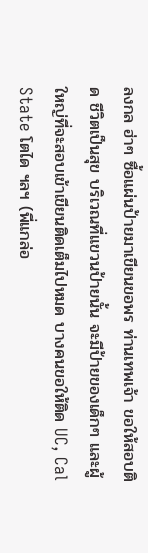ลงกล ฮ่าๆ ซื้อแผ่นป้ายมาเขียนขอพร ท่านเทพเจ้า ขอให้สอบติด ชีวิตเป็นสุข บริเวณที่แขวนป้ายนั้น จะมีป้ายของเด็กๆ และผู้ใหญ่ที่จะสอบเข้าเขียนติดเต็มไปหมด บางคนขอให้ติด UC, Cal State โตได ฯลฯ (พี่แกล่อ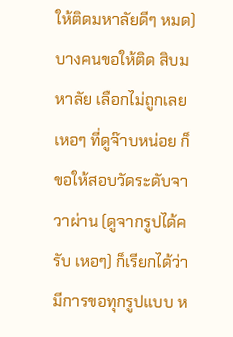ให้ติดมหาลัยดีๆ หมด) บางคนขอให้ติด สิบมหาลัย เลือกไม่ถูกเลย เหอๆ ที่ดูจ๊าบหน่อย ก็ขอให้สอบวัดระดับจาวาผ่าน (ดูจากรูปได้ครับ เหอๆ) ก็เรียกได้ว่ามีการขอทุกรูปแบบ ห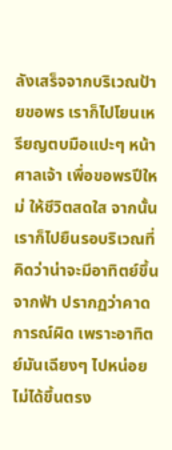ลังเสร็จจากบริเวณป้ายขอพร เราก็ไปโยนเหรียญตบมือแปะๆ หน้าศาลเจ้า เพื่อขอพรปีใหม่ ให้ชีวิตสดใส จากนั้นเราก็ไปยืนรอบริเวณที่คิดว่าน่าจะมีอาทิตย์ขึ้นจากฟ้า ปรากฏว่าคาดการณ์ผิด เพราะอาทิตย์มันเฉียงๆ ไปหน่อย ไม่ได้ขึ้นตรง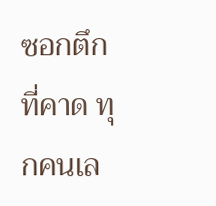ซอกตึกที่คาด ทุกคนเล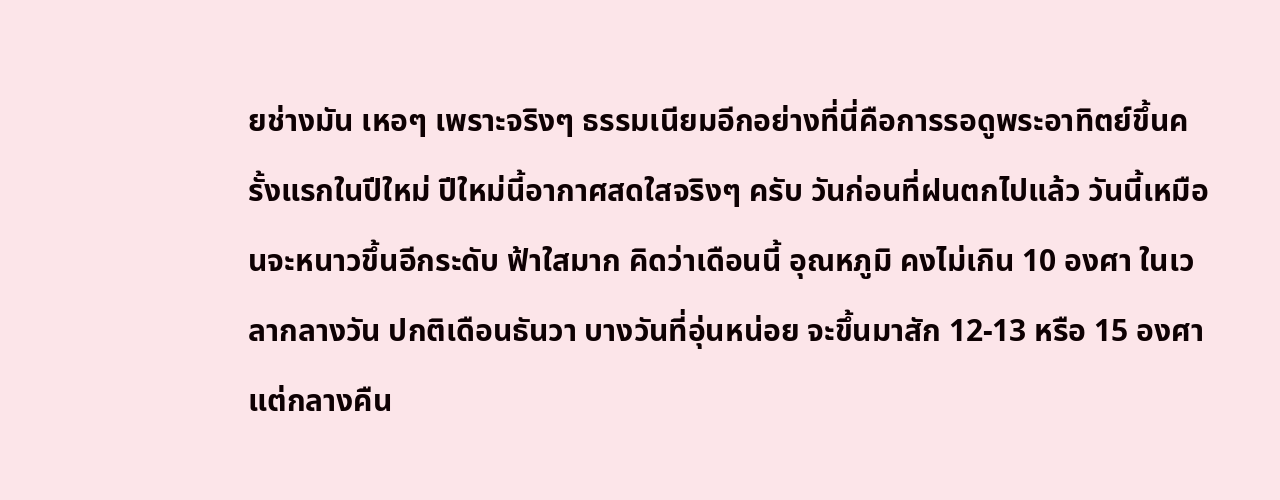ยช่างมัน เหอๆ เพราะจริงๆ ธรรมเนียมอีกอย่างที่นี่คือการรอดูพระอาทิตย์ขึ้นครั้งแรกในปีใหม่ ปีใหม่นี้อากาศสดใสจริงๆ ครับ วันก่อนที่ฝนตกไปแล้ว วันนี้เหมือนจะหนาวขึ้นอีกระดับ ฟ้าใสมาก คิดว่าเดือนนี้ อุณหภูมิ คงไม่เกิน 10 องศา ในเวลากลางวัน ปกติเดือนธันวา บางวันที่อุ่นหน่อย จะขึ้นมาสัก 12-13 หรือ 15 องศา แต่กลางคืน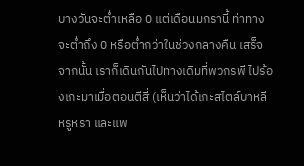บางวันจะต่ำเหลือ 0 แต่เดือนมกรานี้ ท่าทางจะต่ำถึง 0 หรือต่ำกว่าในช่วงกลางคืน เสร็จจากนั้น เราก็เดินกันไปทางเดิมที่พวกรพี ไปร้องเกะมาเมื่อตอนตีสี่ (เห็นว่าได้เกะสไตล์บาหลี หรูหรา และแพ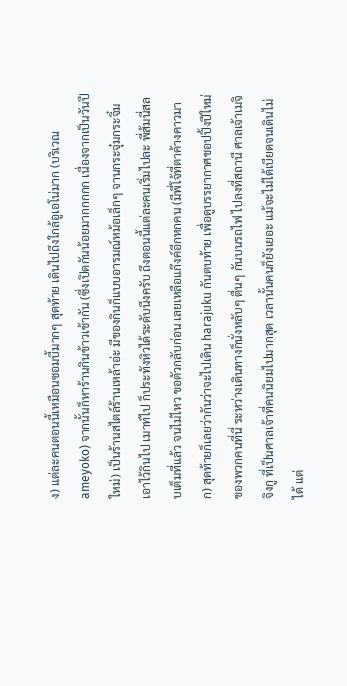ง) แต่ละคนตอนนี้เหมือนซอมบี้มากๆ สุดท้าย เดินไปถึงใกล้อูเอโน่มาก (บริเวณ ameyoko) จากนั้นก็หาร้านกินข้าวเช้ากัน (ซึ่งเปิดกันน้อยมากกกกก เนื่องจากเป็นวันปีใหม่) เป็นร้านสไตล์ร้านเหล้าอ่ะ มีของกินก็แบบอารมณ์หม้อเล็กๆ จานกระจุ๋มกระจิ๋ม เอาไว้กินไป เมาท์ไป ก็ประทังหิวได้ระดับนึงครับ ถึงตอนนี้แต่ละคนเริ่มไปละ พี่ส้มนี่สลบเต็มที่แล้ว จนไม่ไหว ขอตัวกลับก่อน เลยเหลือแก๊งค์อีกหกคน (มีพี่โจ้ที่ตาค้างคาวมาก) สุดท้ายก็เลยว่ากันว่าจะไปเดิน harajuku กันตบท้าย เพื่อดูบรรยากาศชอปปิ้งปีใหม่ของพวกคนที่นี่ ระหว่างเดินทางก็นั่งหลับๆ ตื่นๆ กันบนรถไฟ ไปลงที่สถานี ศาลเจ้าเมจิจิงกู ที่เป็นศาลเจ้าที่คนนิยมไปมากสุด เวลานั้นคนก็ยังเยอะ แม้จะไม่ได้เบียดจนเดินไม่ได้ แต่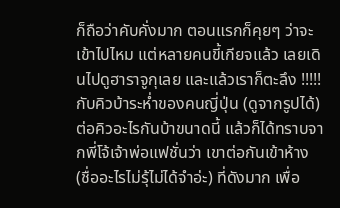ก็ถือว่าคับคั่งมาก ตอนแรกก็คุยๆ ว่าจะเข้าไปไหม แต่หลายคนขี้เกียจแล้ว เลยเดินไปดูฮาราจูกุเลย และแล้วเราก็ตะลึง !!!!! กับคิวบ้าระห่ำของคนญี่ปุ่น (ดูจากรูปได้) ต่อคิวอะไรกันบ้าขนาดนี้ แล้วก็ได้ทราบจากพี่โจ้เจ้าพ่อแฟชั่นว่า เขาต่อกันเข้าห้าง (ชื่ออะไรไม่รุ้ไม่ได้จำอ่ะ) ที่ดังมาก เพื่อ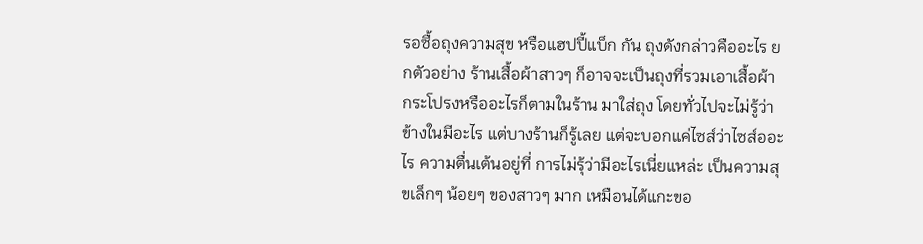รอซื้อถุงความสุข หรือแฮปปี้แบ็ก กัน ถุงดังกล่าวคืออะไร ยกตัวอย่าง ร้านเสื้อผ้าสาวๆ ก็อาจจะเป็นถุงที่รวมเอาเสื้อผ้า กระโปรงหรืออะไรก็ตามในร้าน มาใส่ถุง โดยทั่วไปจะไม่รู้ว่าข้างในมีอะไร แต่บางร้านก็รู้เลย แต่จะบอกแค่ไซส์ว่าไซส์ออะไร ความตื่นเต้นอยู่ที่ การไม่รุ้ว่ามีอะไรเนี่ยแหล่ะ เป็นความสุขเล็กๆ น้อยๆ ของสาวๆ มาก เหมือนได้แกะขอ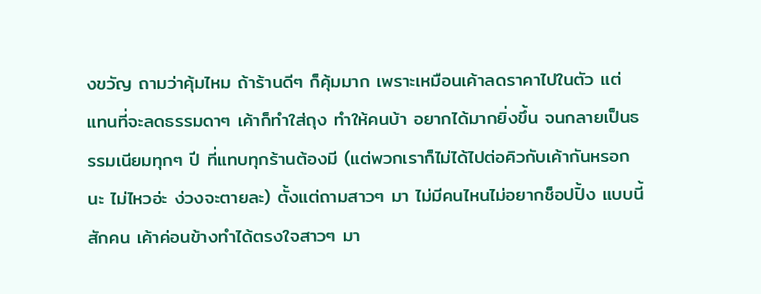งขวัญ ถามว่าคุ้มไหม ถ้าร้านดีๆ ก็คุ้มมาก เพราะเหมือนเค้าลดราคาไปในตัว แต่ แทนที่จะลดธรรมดาๆ เค้าก็ทำใส่ถุง ทำให้คนบ้า อยากได้มากยิ่งขึ้น จนกลายเป็นธรรมเนียมทุกๆ ปี ที่แทบทุกร้านต้องมี (แต่พวกเราก็ไม่ได้ไปต่อคิวกับเค้ากันหรอกนะ ไม่ไหวอ่ะ ง่วงจะตายละ) ตั้งแต่ถามสาวๆ มา ไม่มีคนไหนไม่อยากช็อปปิ้ง แบบนี้สักคน เค้าค่อนข้างทำได้ตรงใจสาวๆ มา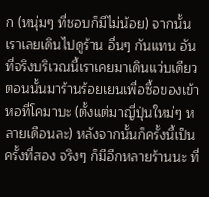ก (หนุ่มๆ ที่ชอบก็มีไม่น้อย) จากนั้นเราเลยเดินไปดูร้าน อื่นๆ กันแทน อันที่จริงบริเวณนี้เราเคยมาเดินแว่บเดียว ตอนนั้นมาร้านร้อยเยนเพื่อซื้อของเข้าหอที่โคมาบะ (ตั้งแต่มาญี่ปุ่นใหม่ๆ หลายเดือนละ) หลังจากนั้นก็ครั้งนี้เป็นครั้งที่สอง จริงๆ ก็มีอีกหลายร้านนะ ที่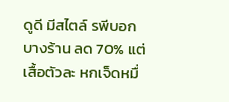ดูดี มีสไตล์ รพีบอกบางร้าน ลด 70% แต่เสื้อตัวละ หกเจ็ดหมื่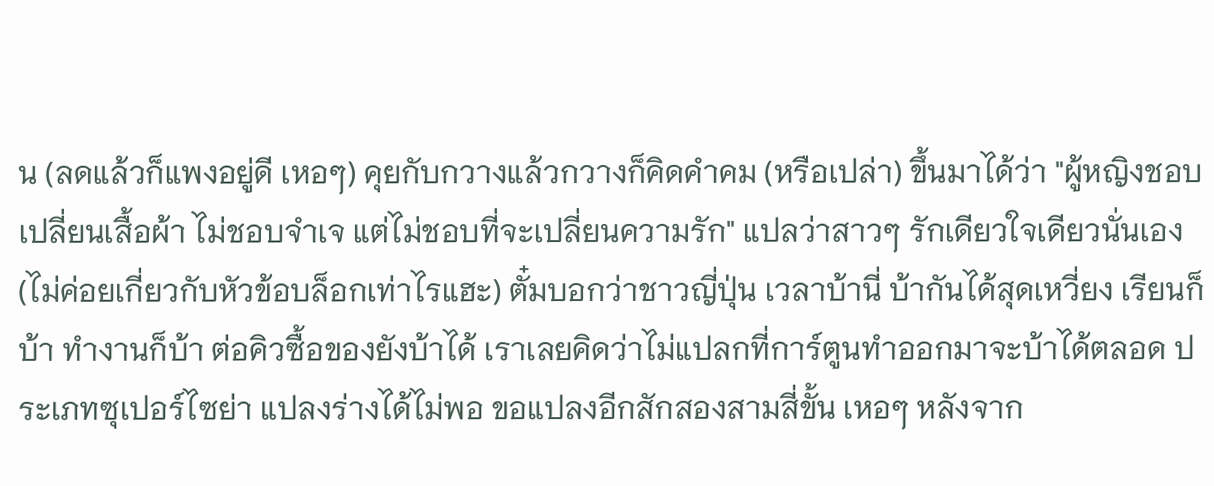น (ลดแล้วก็แพงอยู่ดี เหอๆ) คุยกับกวางแล้วกวางก็คิดคำคม (หรือเปล่า) ขึ้นมาได้ว่า "ผู้หญิงชอบเปลี่ยนเสื้อผ้า ไม่ชอบจำเจ แต่ไม่ชอบที่จะเปลี่ยนความรัก" แปลว่าสาวๆ รักเดียวใจเดียวนั่นเอง (ไม่ค่อยเกี่ยวกับหัวข้อบล็อกเท่าไรแฮะ) ตั๋มบอกว่าชาวญี่ปุ่น เวลาบ้านี่ บ้ากันได้สุดเหวี่ยง เรียนก็บ้า ทำงานก็บ้า ต่อคิวซื้อของยังบ้าได้ เราเลยคิดว่าไม่แปลกที่การ์ตูนทำออกมาจะบ้าได้ตลอด ประเภทซุเปอร์ไซย่า แปลงร่างได้ไม่พอ ขอแปลงอีกสักสองสามสี่ขั้น เหอๆ หลังจาก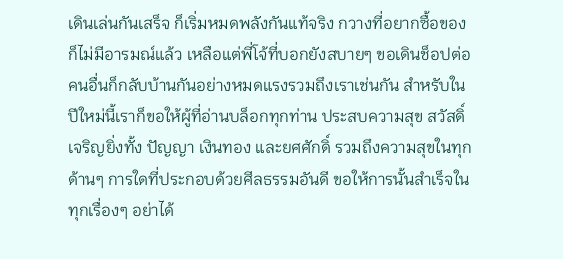เดินเล่นกันเสร็จ ก็เริ่มหมดพลังกันแท้จริง กวางที่อยากซื้อของก็ไม่มีอารมณ์แล้ว เหลือแต่พี่โจ้ที่บอกยังสบายๆ ขอเดินช็อปต่อ คนอื่นก็กลับบ้านกันอย่างหมดแรงรวมถึงเราเช่นกัน สำหรับในปีใหม่นี้เราก็ขอให้ผู้ที่อ่านบล็อกทุกท่าน ประสบความสุข สวัสดิ์ เจริญยิ่งทั้ง ปัญญา เงินทอง และยศศักดิ์ รวมถึงความสุขในทุกด้านๆ การใดที่ประกอบด้วยศีลธรรมอันดี ขอให้การนั้นสำเร็จในทุกเรื่องๆ อย่าได้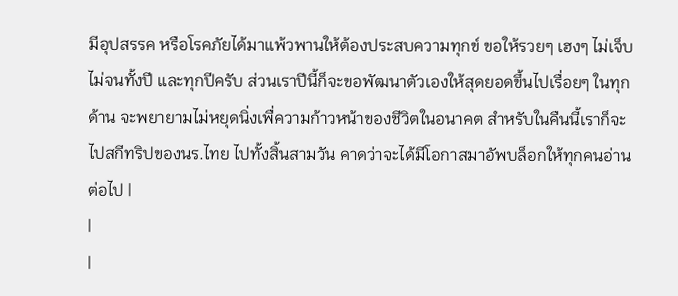มีอุปสรรค หรือโรคภัยได้มาแพ้วพานให้ต้องประสบความทุกข์ ขอให้รวยๆ เฮงๆ ไม่เจ็บ ไม่จนทั้งปี และทุกปีครับ ส่วนเราปีนี้ก็จะขอพัฒนาตัวเองให้สุดยอดขึ้นไปเรื่อยๆ ในทุกด้าน จะพยายามไม่หยุดนิ่งเพื่ความก้าวหน้าของชีวิตในอนาคต สำหรับในคืนนี้เราก็จะไปสกีทริปของนร.ไทย ไปทั้งสิ้นสามวัน คาดว่าจะได้มีโอกาสมาอัพบล็อกให้ทุกคนอ่านต่อไป |
|
|